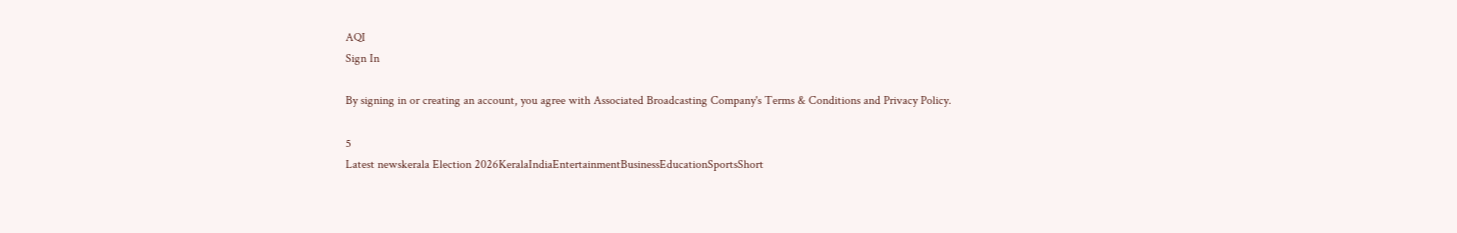AQI
Sign In

By signing in or creating an account, you agree with Associated Broadcasting Company's Terms & Conditions and Privacy Policy.

5
Latest newskerala Election 2026KeralaIndiaEntertainmentBusinessEducationSportsShort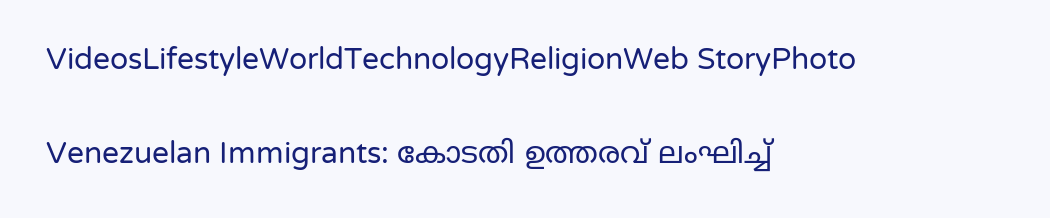VideosLifestyleWorldTechnologyReligionWeb StoryPhoto

Venezuelan Immigrants: കോടതി ഉത്തരവ് ലംഘിച്ച്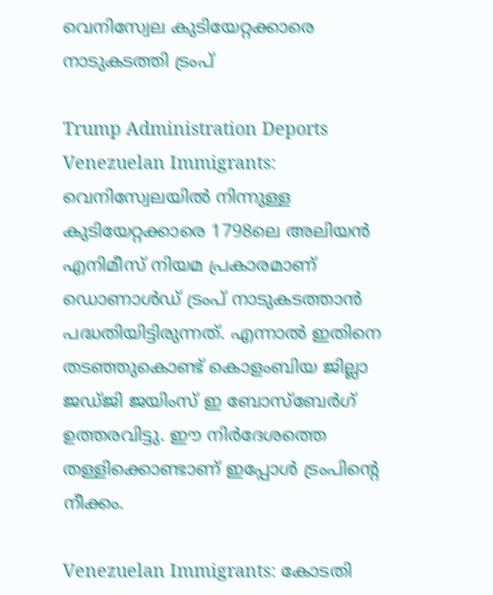വെനിസ്വേല കുടിയേറ്റക്കാരെ നാടുകടത്തി ട്രംപ്

Trump Administration Deports Venezuelan Immigrants: വെനിസ്വേലയില്‍ നിന്നുള്ള കുടിയേറ്റക്കാരെ 1798ലെ അലിയന്‍ എനിമീസ് നിയമ പ്രകാരമാണ് ഡൊണാള്‍ഡ് ട്രംപ് നാടുകടത്താന്‍ പദ്ധതിയിട്ടിരുന്നത്. എന്നാല്‍ ഇതിനെ തടഞ്ഞുകൊണ്ട് കൊളംബിയ ജില്ലാ ജഡ്ജി ജയിംസ് ഇ ബോസ്‌ബേര്‍ഗ് ഉത്തരവിട്ടു. ഈ നിര്‍ദേശത്തെ തള്ളിക്കൊണ്ടാണ് ഇപ്പോള്‍ ട്രംപിന്റെ നീക്കം.

Venezuelan Immigrants: കോടതി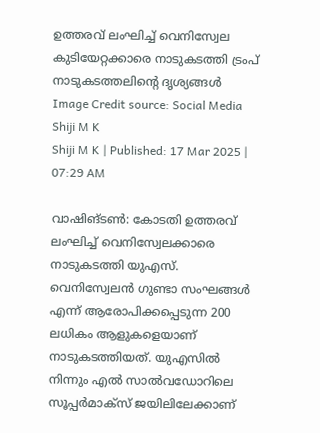ഉത്തരവ് ലംഘിച്ച് വെനിസ്വേല കുടിയേറ്റക്കാരെ നാടുകടത്തി ട്രംപ്
നാടുകടത്തലിന്റെ ദൃശ്യങ്ങള്‍ Image Credit source: Social Media
Shiji M K
Shiji M K | Published: 17 Mar 2025 | 07:29 AM

വാഷിങ്ടണ്‍: കോടതി ഉത്തരവ് ലംഘിച്ച് വെനിസ്വേലക്കാരെ നാടുകടത്തി യുഎസ്. വെനിസ്വേലന്‍ ഗുണ്ടാ സംഘങ്ങള്‍ എന്ന് ആരോപിക്കപ്പെടുന്ന 200 ലധികം ആളുകളെയാണ് നാടുകടത്തിയത്. യുഎസില്‍ നിന്നും എല്‍ സാല്‍വഡോറിലെ സൂപ്പര്‍മാക്‌സ് ജയിലിലേക്കാണ്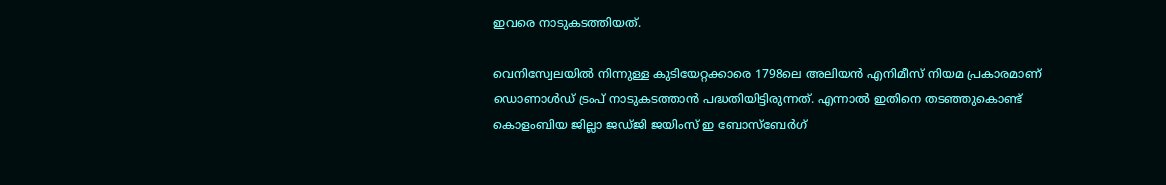ഇവരെ നാടുകടത്തിയത്.

വെനിസ്വേലയില്‍ നിന്നുള്ള കുടിയേറ്റക്കാരെ 1798ലെ അലിയന്‍ എനിമീസ് നിയമ പ്രകാരമാണ് ഡൊണാള്‍ഡ് ട്രംപ് നാടുകടത്താന്‍ പദ്ധതിയിട്ടിരുന്നത്. എന്നാല്‍ ഇതിനെ തടഞ്ഞുകൊണ്ട് കൊളംബിയ ജില്ലാ ജഡ്ജി ജയിംസ് ഇ ബോസ്‌ബേര്‍ഗ്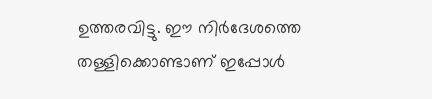ഉത്തരവിട്ടു. ഈ നിര്‍ദേശത്തെ തള്ളിക്കൊണ്ടാണ് ഇപ്പോള്‍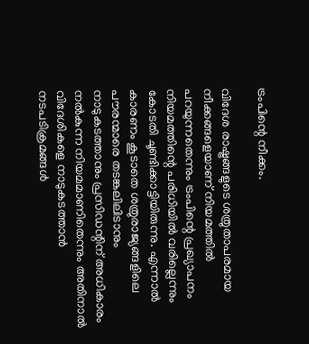ട്രംപിന്റെ നീക്കം.

വിദേശ രാഷ്ട്രങ്ങളുടെ ശത്രുതാപരമായ നീക്കങ്ങളെയാണ് നിയമത്തില്‍ പറയുന്നതെന്നും ട്രംപിന്റെ പ്രഖ്യാപനം നിയമത്തിന്റെ പരിധിയില്‍ വരില്ലെന്നും കോടതി ചൂണ്ടിക്കാട്ടിയിരുന്നു. എന്നാല്‍ കാരണം കൂടാതെ ശത്രുരാജ്യങ്ങളിലെ പൗരന്മാരെ തടങ്കലിലിടാനും നാടുകടത്താനും പ്രസിഡന്റിന് അധികാരം നല്‍കുന്ന നിയമമാണിതെന്നും അതിനാല്‍ വിദേശികളെ നാടുകടത്താന്‍ നടപടിക്രമങ്ങള്‍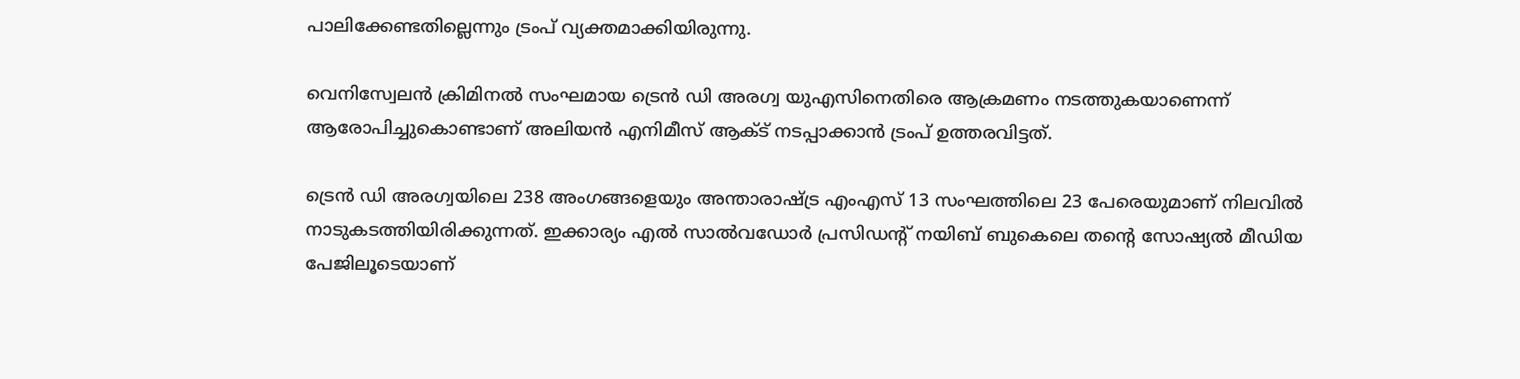പാലിക്കേണ്ടതില്ലെന്നും ട്രംപ് വ്യക്തമാക്കിയിരുന്നു.

വെനിസ്വേലന്‍ ക്രിമിനല്‍ സംഘമായ ട്രെന്‍ ഡി അരഗ്വ യുഎസിനെതിരെ ആക്രമണം നടത്തുകയാണെന്ന് ആരോപിച്ചുകൊണ്ടാണ് അലിയന്‍ എനിമീസ് ആക്ട് നടപ്പാക്കാന്‍ ട്രംപ് ഉത്തരവിട്ടത്.

ട്രെന്‍ ഡി അരഗ്വയിലെ 238 അംഗങ്ങളെയും അന്താരാഷ്ട്ര എംഎസ് 13 സംഘത്തിലെ 23 പേരെയുമാണ് നിലവില്‍ നാടുകടത്തിയിരിക്കുന്നത്. ഇക്കാര്യം എല്‍ സാല്‍വഡോര്‍ പ്രസിഡന്റ് നയിബ് ബുകെലെ തന്റെ സോഷ്യല്‍ മീഡിയ പേജിലൂടെയാണ്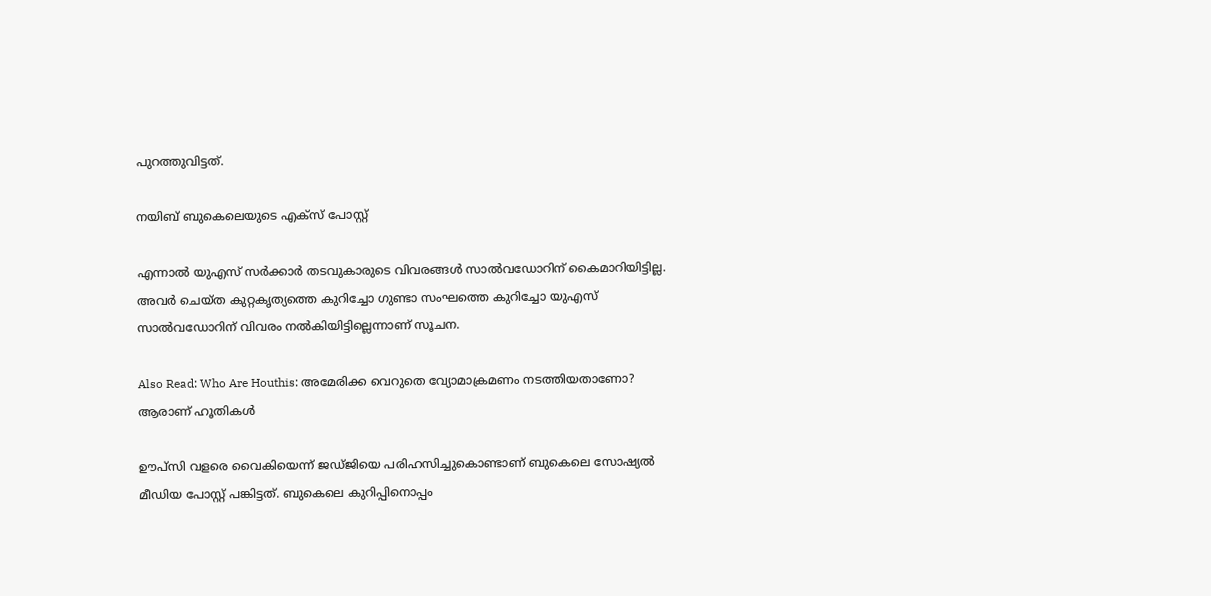പുറത്തുവിട്ടത്.

നയിബ് ബുകെലെയുടെ എക്‌സ് പോസ്റ്റ്‌

എന്നാല്‍ യുഎസ് സര്‍ക്കാര്‍ തടവുകാരുടെ വിവരങ്ങള്‍ സാല്‍വഡോറിന് കൈമാറിയിട്ടില്ല. അവര്‍ ചെയ്ത കുറ്റകൃത്യത്തെ കുറിച്ചോ ഗുണ്ടാ സംഘത്തെ കുറിച്ചോ യുഎസ് സാല്‍വഡോറിന് വിവരം നല്‍കിയിട്ടില്ലെന്നാണ് സൂചന.

Also Read: Who Are Houthis: അമേരിക്ക വെറുതെ വ്യോമാക്രമണം നടത്തിയതാണോ? ആരാണ് ഹൂതികള്‍

ഊപ്‌സി വളരെ വൈകിയെന്ന് ജഡ്ജിയെ പരിഹസിച്ചുകൊണ്ടാണ് ബുകെലെ സോഷ്യല്‍ മീഡിയ പോസ്റ്റ് പങ്കിട്ടത്. ബുകെലെ കുറിപ്പിനൊപ്പം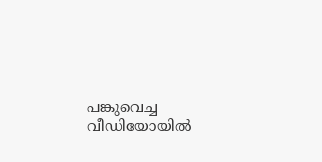പങ്കുവെച്ച വീഡിയോയില്‍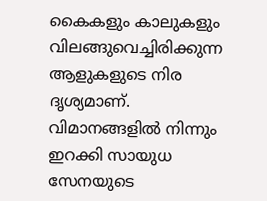കൈകളും കാലുകളും വിലങ്ങുവെച്ചിരിക്കുന്ന ആളുകളുടെ നിര ദൃശ്യമാണ്. വിമാനങ്ങളില്‍ നിന്നും ഇറക്കി സായുധ സേനയുടെ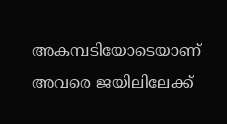അകമ്പടിയോടെയാണ് അവരെ ജയിലിലേക്ക്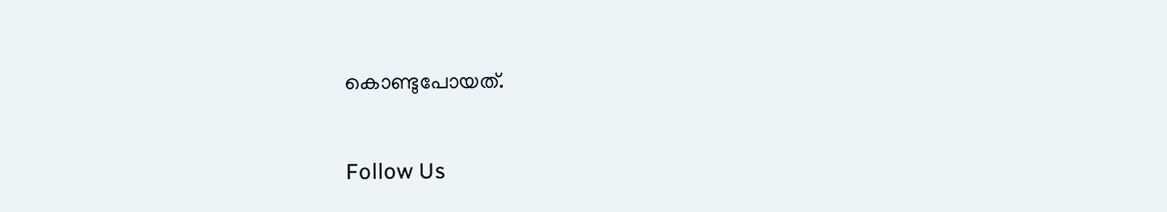കൊണ്ടുപോയത്.

Follow Us